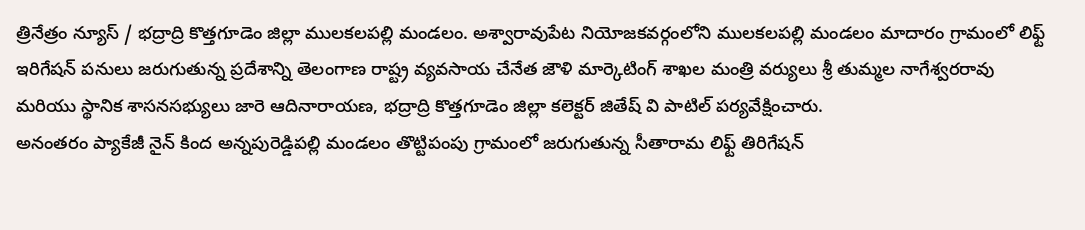త్రినేత్రం న్యూస్ / భద్రాద్రి కొత్తగూడెం జిల్లా ములకలపల్లి మండలం. అశ్వారావుపేట నియోజకవర్గంలోని ములకలపల్లి మండలం మాదారం గ్రామంలో లిఫ్ట్ ఇరిగేషన్ పనులు జరుగుతున్న ప్రదేశాన్ని తెలంగాణ రాష్ట్ర వ్యవసాయ చేనేత జౌళి మార్కెటింగ్ శాఖల మంత్రి వర్యులు శ్రీ తుమ్మల నాగేశ్వరరావు మరియు స్థానిక శాసనసభ్యులు జారె ఆదినారాయణ, భద్రాద్రి కొత్తగూడెం జిల్లా కలెక్టర్ జితేష్ వి పాటిల్ పర్యవేక్షించారు.
అనంతరం ప్యాకేజీ నైన్ కింద అన్నపురెడ్డిపల్లి మండలం తొట్టిపంపు గ్రామంలో జరుగుతున్న సీతారామ లిఫ్ట్ తిరిగేషన్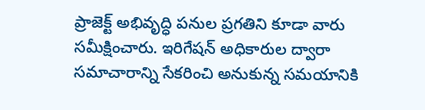ప్రాజెక్ట్ అభివృద్ధి పనుల ప్రగతిని కూడా వారు సమీక్షించారు. ఇరిగేషన్ అధికారుల ద్వారా సమాచారాన్ని సేకరించి అనుకున్న సమయానికి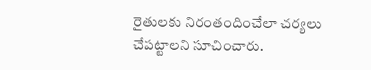రైతులకు నిరంతందించేలా చర్యలు చేపట్టాలని సూచించారు.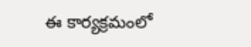ఈ కార్యక్రమంలో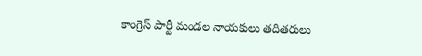కాంగ్రెస్ పార్టీ మండల నాయకులు తదితరులు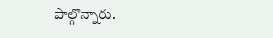పాల్గొన్నారు.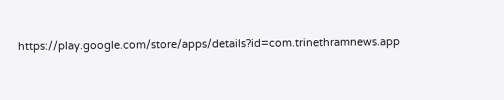https://play.google.com/store/apps/details?id=com.trinethramnews.app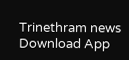Trinethram news
Download App